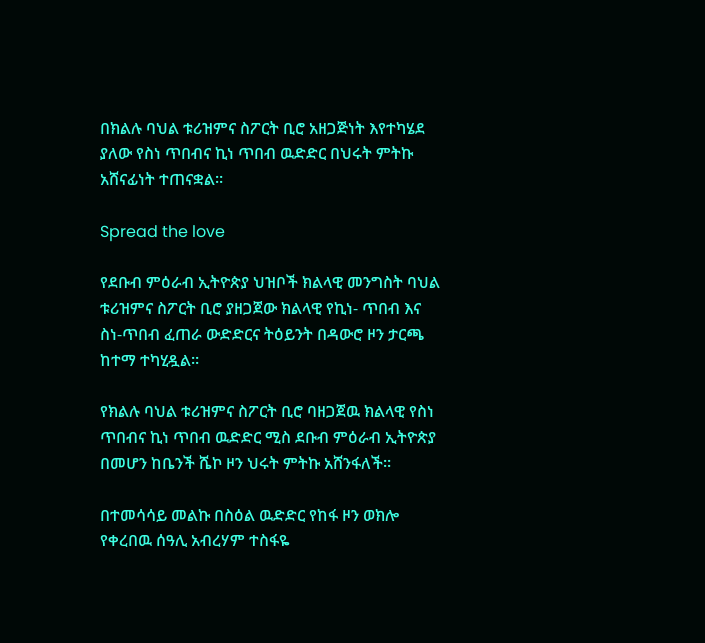በክልሉ ባህል ቱሪዝምና ስፖርት ቢሮ አዘጋጅነት እየተካሄደ ያለው የስነ ጥበብና ኪነ ጥበብ ዉድድር በህሩት ምትኩ አሸናፊነት ተጠናቋል።

Spread the love

የደቡብ ምዕራብ ኢትዮጵያ ህዝቦች ክልላዊ መንግስት ባህል ቱሪዝምና ስፖርት ቢሮ ያዘጋጀው ክልላዊ የኪነ- ጥበብ እና ስነ-ጥበብ ፈጠራ ውድድርና ትዕይንት በዳውሮ ዞን ታርጫ ከተማ ተካሂዷል።

የክልሉ ባህል ቱሪዝምና ስፖርት ቢሮ ባዘጋጀዉ ክልላዊ የስነ ጥበብና ኪነ ጥበብ ዉድድር ሚስ ደቡብ ምዕራብ ኢትዮጵያ በመሆን ከቤንች ሼኮ ዞን ህሩት ምትኩ አሸንፋለች፡፡

በተመሳሳይ መልኩ በስዕል ዉድድር የከፋ ዞን ወክሎ የቀረበዉ ሰዓሊ አብረሃም ተስፋዬ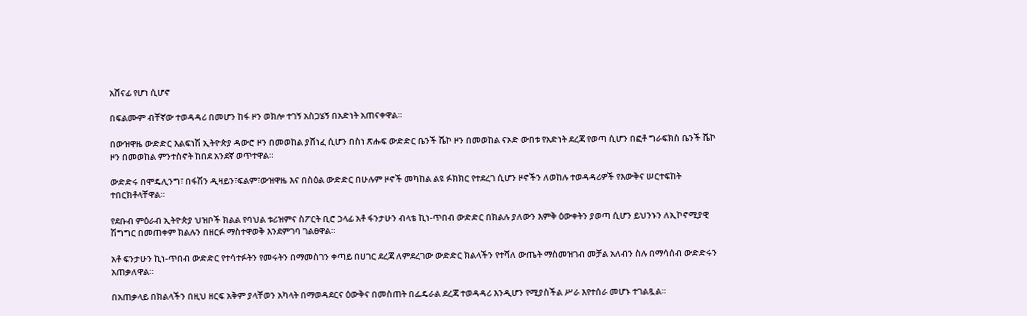አሸናፊ የሆነ ሲሆኖ

በፍልሙም ብቸኛው ተወዳዳሪ በመሆን ከፋ ዞን ወክሎ ተገኝ አስጋሄኝ በአድነት አጠናቀዋል።

በውዝዋዜ ውድድር እልፍነሽ ኢትዮጵያ ዳውሮ ዞን በመወከል ያሸነፈ ሲሆን በስነ ጽሑፍ ውድድር ቤንች ሼኮ ዞን በመወከል ናኦድ ውበቱ የአድነት ደረጃ የወጣ ሲሆን በፎቶ ግራፍክስ ቤንች ሼኮ ዞን በመወከል ምንተስኖት ከበደ አንደኛ ወጥተዋል።

ውድድሩ በሞዴሊንግ፣ በፋሽን ዲዛይን፣ፍልም፣ውዝዋዜ እና በስዕል ውድድር በሁሉም ዞኖች መካከል ልዩ ፉክክር የተደረገ ሲሆን ዞኖችን ለወከሉ ተወዳዳሪዎች የእውቅና ሠርተፍከት ተበርክቶላቸዋል።

የደቡብ ምዕራብ ኢትዮጵያ ህዝቦች ክልል የባህል ቱሪዝምና ስፖርት ቢሮ ኃላፊ አቶ ፋንታሁን ብላቴ ኪነ-ጥበብ ውድድር በክልሉ ያለውን እምቅ ዕውቀትን ያወጣ ሲሆን ይህንኑን ለኢኮኖሚያዊ ሽግግር በመጠቀም ክልሉን በዘርፉ ማስተዋወቅ እንደምገባ ገልፀዋል።

አቶ ፍንታሁን ኪነ-ጥበብ ውድድር የተሳተፉትን የመሩትን በማመስገን ቀጣይ በሀገር ደረጃ ለምደረገው ውድድር ክልላችን የተሻለ ውጤት ማስመዝገብ መቻል አለብን ስሉ በማሳሰብ ውድድሩን አጠቃለዋል።

በአጠቃላይ በክልላችን በዚህ ዘርፍ አቅም ያላቸወን አካላት በማወዳደርና ዕውቅና በመስጠት በፌዴራል ደረጃ ተወዳዳሪ እንዲሆን የሚያስችል ሥራ እየተሰራ መሆኑ ተገልጿል።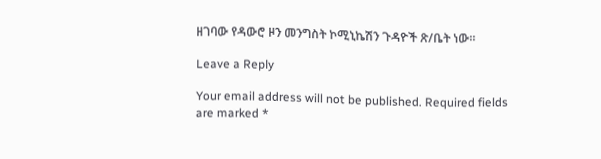ዘገባው የዳውሮ ዞን መንግስት ኮሚኒኬሽን ጉዳዮች ጽ/ቤት ነው።

Leave a Reply

Your email address will not be published. Required fields are marked *